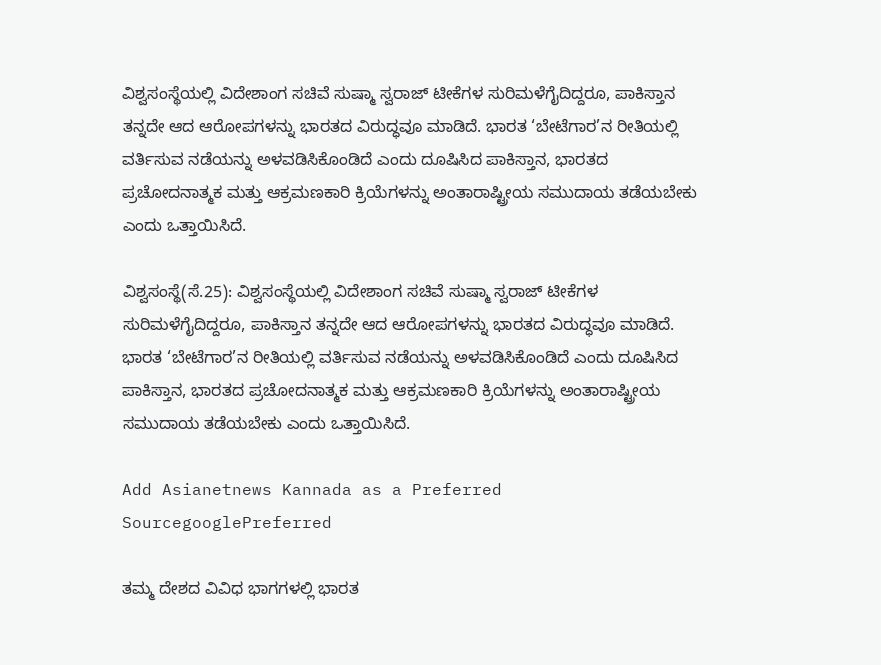ವಿಶ್ವಸಂಸ್ಥೆಯಲ್ಲಿ ವಿದೇಶಾಂಗ ಸಚಿವೆ ಸುಷ್ಮಾ ಸ್ವರಾಜ್ ಟೀಕೆಗಳ ಸುರಿಮಳೆಗೈದಿದ್ದರೂ, ಪಾಕಿಸ್ತಾನ ತನ್ನದೇ ಆದ ಆರೋಪಗಳನ್ನು ಭಾರತದ ವಿರುದ್ಧವೂ ಮಾಡಿದೆ. ಭಾರತ ‘ಬೇಟೆಗಾರ’ನ ರೀತಿಯಲ್ಲಿ ವರ್ತಿಸುವ ನಡೆಯನ್ನು ಅಳವಡಿಸಿಕೊಂಡಿದೆ ಎಂದು ದೂಷಿಸಿದ ಪಾಕಿಸ್ತಾನ, ಭಾರತದ ಪ್ರಚೋದನಾತ್ಮಕ ಮತ್ತು ಆಕ್ರಮಣಕಾರಿ ಕ್ರಿಯೆಗಳನ್ನು ಅಂತಾರಾಷ್ಟ್ರೀಯ ಸಮುದಾಯ ತಡೆಯಬೇಕು ಎಂದು ಒತ್ತಾಯಿಸಿದೆ.

ವಿಶ್ವಸಂಸ್ಥೆ(ಸೆ.25): ವಿಶ್ವಸಂಸ್ಥೆಯಲ್ಲಿ ವಿದೇಶಾಂಗ ಸಚಿವೆ ಸುಷ್ಮಾ ಸ್ವರಾಜ್ ಟೀಕೆಗಳ ಸುರಿಮಳೆಗೈದಿದ್ದರೂ, ಪಾಕಿಸ್ತಾನ ತನ್ನದೇ ಆದ ಆರೋಪಗಳನ್ನು ಭಾರತದ ವಿರುದ್ಧವೂ ಮಾಡಿದೆ. ಭಾರತ ‘ಬೇಟೆಗಾರ’ನ ರೀತಿಯಲ್ಲಿ ವರ್ತಿಸುವ ನಡೆಯನ್ನು ಅಳವಡಿಸಿಕೊಂಡಿದೆ ಎಂದು ದೂಷಿಸಿದ ಪಾಕಿಸ್ತಾನ, ಭಾರತದ ಪ್ರಚೋದನಾತ್ಮಕ ಮತ್ತು ಆಕ್ರಮಣಕಾರಿ ಕ್ರಿಯೆಗಳನ್ನು ಅಂತಾರಾಷ್ಟ್ರೀಯ ಸಮುದಾಯ ತಡೆಯಬೇಕು ಎಂದು ಒತ್ತಾಯಿಸಿದೆ.

Add Asianetnews Kannada as a Preferred SourcegooglePreferred

ತಮ್ಮ ದೇಶದ ವಿವಿಧ ಭಾಗಗಳಲ್ಲಿ ಭಾರತ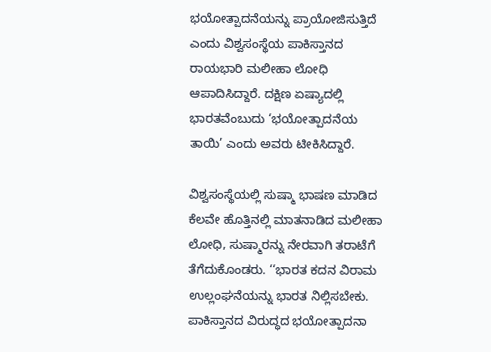ಭಯೋತ್ಪಾದನೆಯನ್ನು ಪ್ರಾಯೋಜಿಸುತ್ತಿದೆ ಎಂದು ವಿಶ್ವಸಂಸ್ಥೆಯ ಪಾಕಿಸ್ತಾನದ ರಾಯಭಾರಿ ಮಲೀಹಾ ಲೋಧಿ ಆಪಾದಿಸಿದ್ದಾರೆ. ದಕ್ಷಿಣ ಏಷ್ಯಾದಲ್ಲಿ ಭಾರತವೆಂಬುದು ‘ಭಯೋತ್ಪಾದನೆಯ ತಾಯಿ’ ಎಂದು ಅವರು ಟೀಕಿಸಿದ್ದಾರೆ.

ವಿಶ್ವಸಂಸ್ಥೆಯಲ್ಲಿ ಸುಷ್ಮಾ ಭಾಷಣ ಮಾಡಿದ ಕೆಲವೇ ಹೊತ್ತಿನಲ್ಲಿ ಮಾತನಾಡಿದ ಮಲೀಹಾ ಲೋಧಿ, ಸುಷ್ಮಾರನ್ನು ನೇರವಾಗಿ ತರಾಟೆಗೆ ತೆಗೆದುಕೊಂಡರು. ‘‘ಭಾರತ ಕದನ ವಿರಾಮ ಉಲ್ಲಂಘನೆಯನ್ನು ಭಾರತ ನಿಲ್ಲಿಸಬೇಕು. ಪಾಕಿಸ್ತಾನದ ವಿರುದ್ಧದ ಭಯೋತ್ಪಾದನಾ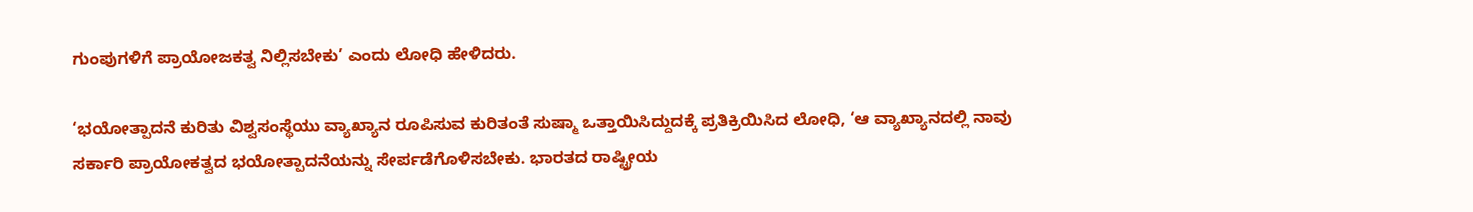ಗುಂಪುಗಳಿಗೆ ಪ್ರಾಯೋಜಕತ್ವ ನಿಲ್ಲಿಸಬೇಕು’ ಎಂದು ಲೋಧಿ ಹೇಳಿದರು.

‘ಭಯೋತ್ಪಾದನೆ ಕುರಿತು ವಿಶ್ವಸಂಸ್ಥೆಯು ವ್ಯಾಖ್ಯಾನ ರೂಪಿಸುವ ಕುರಿತಂತೆ ಸುಷ್ಮಾ ಒತ್ತಾಯಿಸಿದ್ದುದಕ್ಕೆ ಪ್ರತಿಕ್ರಿಯಿಸಿದ ಲೋಧಿ, ‘ಆ ವ್ಯಾಖ್ಯಾನದಲ್ಲಿ ನಾವು ಸರ್ಕಾರಿ ಪ್ರಾಯೋಕತ್ವದ ಭಯೋತ್ಪಾದನೆಯನ್ನು ಸೇರ್ಪಡೆಗೊಳಿಸಬೇಕು. ಭಾರತದ ರಾಷ್ಟ್ರೀಯ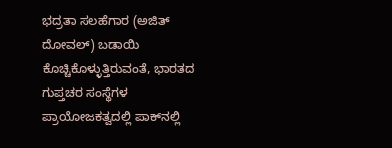ಭದ್ರತಾ ಸಲಹೆಗಾರ (ಅಜಿತ್ ದೋವಲ್) ಬಡಾಯಿ ಕೊಚ್ಚಿಕೊಳ್ಳುತ್ತಿರುವಂತೆ, ಭಾರತದ ಗುಪ್ತಚರ ಸಂಸ್ಥೆಗಳ ಪ್ರಾಯೋಜಕತ್ವದಲ್ಲಿ ಪಾಕ್‌ನಲ್ಲಿ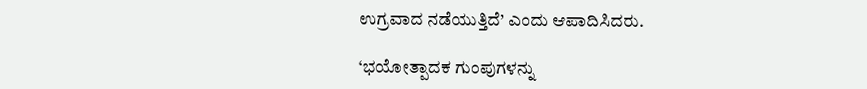ಉಗ್ರವಾದ ನಡೆಯುತ್ತಿದೆ’ ಎಂದು ಆಪಾದಿಸಿದರು.

‘ಭಯೋತ್ಪಾದಕ ಗುಂಪುಗಳನ್ನು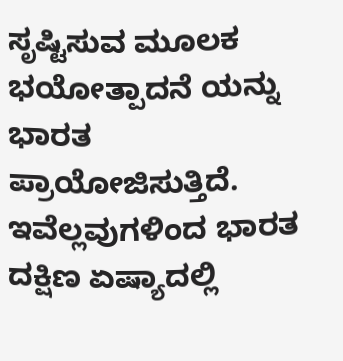ಸೃಷ್ಟಿಸುವ ಮೂಲಕ ಭಯೋತ್ಪಾದನೆ ಯನ್ನು ಭಾರತ ಪ್ರಾಯೋಜಿಸುತ್ತಿದೆ. ಇವೆಲ್ಲವುಗಳಿಂದ ಭಾರತ ದಕ್ಷಿಣ ಏಷ್ಯಾದಲ್ಲಿ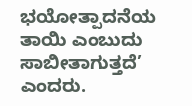ಭಯೋತ್ಪಾದನೆಯ ತಾಯಿ ಎಂಬುದು ಸಾಬೀತಾಗುತ್ತದೆ’ ಎಂದರು.